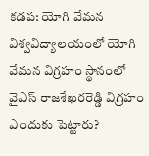కడప: యోగి వేమన విశ్వవిద్యాలయంలో యోగి వేమన విగ్రహం స్థానంలో వైఎస్ రాజశేఖరరెడ్డి విగ్రహం ఎందుకు పెట్టారు?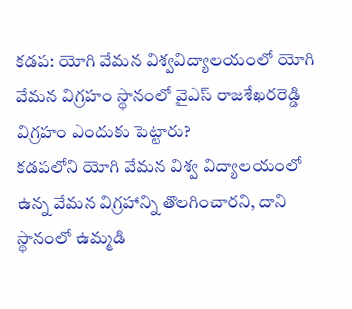కడప: యోగి వేమన విశ్వవిద్యాలయంలో యోగి వేమన విగ్రహం స్థానంలో వైఎస్ రాజశేఖరరెడ్డి విగ్రహం ఎందుకు పెట్టారు?
కడపలోని యోగి వేమన విశ్వ విద్యాలయంలో ఉన్న వేమన విగ్రహాన్ని తొలగించారని, దాని స్థానంలో ఉమ్మడి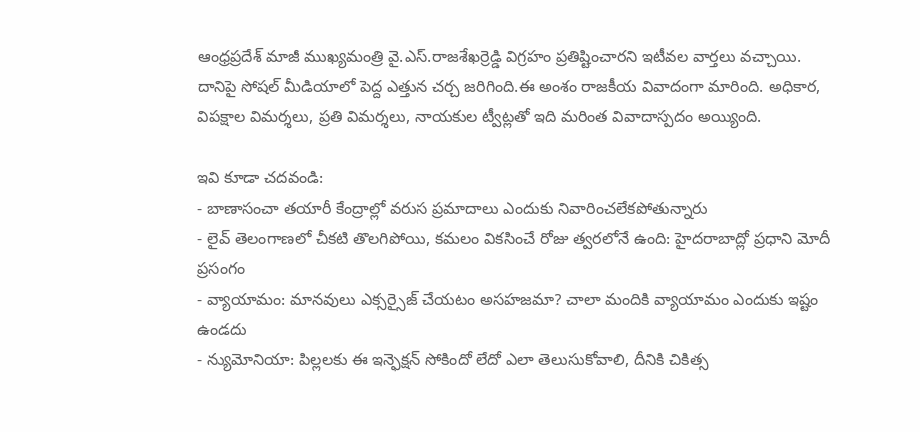ఆంధ్రప్రదేశ్ మాజీ ముఖ్యమంత్రి వై.ఎస్.రాజశేఖర్రెడ్డి విగ్రహం ప్రతిష్టించారని ఇటీవల వార్తలు వచ్చాయి.
దానిపై సోషల్ మీడియాలో పెద్ద ఎత్తున చర్చ జరిగింది.ఈ అంశం రాజకీయ వివాదంగా మారింది. అధికార, విపక్షాల విమర్శలు, ప్రతి విమర్శలు, నాయకుల ట్వీట్లతో ఇది మరింత వివాదాస్పదం అయ్యింది.

ఇవి కూడా చదవండి:
- బాణాసంచా తయారీ కేంద్రాల్లో వరుస ప్రమాదాలు ఎందుకు నివారించలేకపోతున్నారు
- లైవ్ తెలంగాణలో చీకటి తొలగిపోయి, కమలం వికసించే రోజు త్వరలోనే ఉంది: హైదరాబాద్లో ప్రధాని మోదీ ప్రసంగం
- వ్యాయామం: మానవులు ఎక్సర్సైజ్ చేయటం అసహజమా? చాలా మందికి వ్యాయామం ఎందుకు ఇష్టం ఉండదు
- న్యుమోనియా: పిల్లలకు ఈ ఇన్ఫెక్షన్ సోకిందో లేదో ఎలా తెలుసుకోవాలి, దీనికి చికిత్స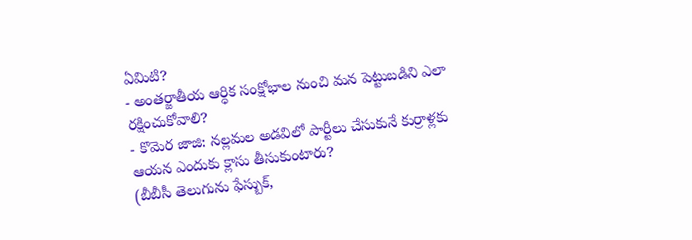ఏమిటి?
- అంతర్జాతీయ ఆర్ధిక సంక్షోభాల నుంచి మన పెట్టుబడిని ఎలా రక్షించుకోవాలి?
- కొమెర జాజి: నల్లమల అడవిలో పార్టీలు చేసుకునే కుర్రాళ్లకు ఆయన ఎందుకు క్లాసు తీసుకుంటారు?
(బీబీసీ తెలుగును ఫేస్బుక్,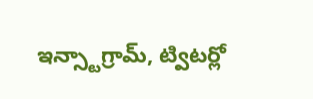ఇన్స్టాగ్రామ్, ట్విటర్లో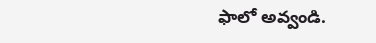ఫాలో అవ్వండి.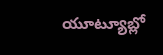యూట్యూబ్లో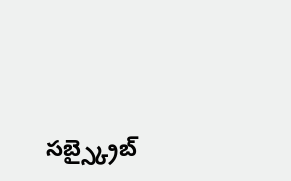సబ్స్క్రైబ్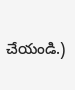చేయండి.)